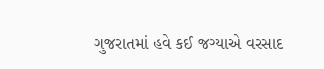ગુજરાતમાં હવે કઈ જગ્યાએ વરસાદ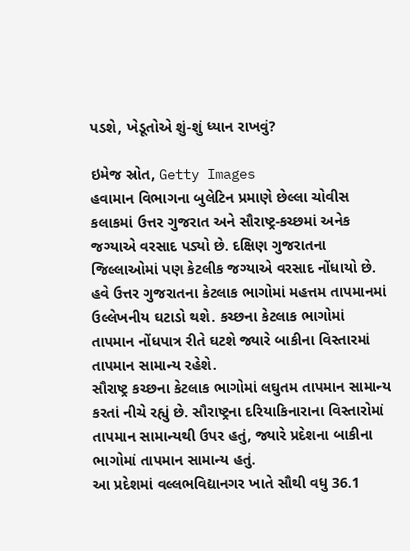પડશે, ખેડૂતોએ શું-શું ધ્યાન રાખવું?

ઇમેજ સ્રોત, Getty Images
હવામાન વિભાગના બુલેટિન પ્રમાણે છેલ્લા ચોવીસ કલાકમાં ઉત્તર ગુજરાત અને સૌરાષ્ટ્ર-કચ્છમાં અનેક જગ્યાએ વરસાદ પડ્યો છે. દક્ષિણ ગુજરાતના જિલ્લાઓમાં પણ કેટલીક જગ્યાએ વરસાદ નોંધાયો છે.
હવે ઉત્તર ગુજરાતના કેટલાક ભાગોમાં મહત્તમ તાપમાનમાં ઉલ્લેખનીય ઘટાડો થશે. કચ્છના કેટલાક ભાગોમાં તાપમાન નોંધપાત્ર રીતે ઘટશે જ્યારે બાકીના વિસ્તારમાં તાપમાન સામાન્ય રહેશે.
સૌરાષ્ટ્ર કચ્છના કેટલાક ભાગોમાં લઘુતમ તાપમાન સામાન્ય કરતાં નીચે રહ્યું છે. સૌરાષ્ટ્રના દરિયાકિનારાના વિસ્તારોમાં તાપમાન સામાન્યથી ઉપર હતું, જ્યારે પ્રદેશના બાકીના ભાગોમાં તાપમાન સામાન્ય હતું.
આ પ્રદેશમાં વલ્લભવિદ્યાનગર ખાતે સૌથી વધુ 36.1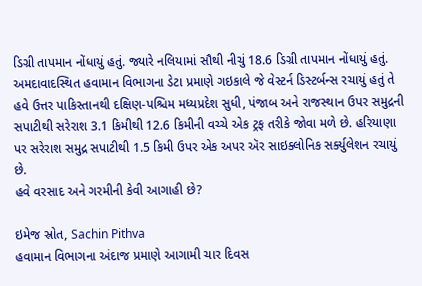ડિગ્રી તાપમાન નોંધાયું હતું. જ્યારે નલિયામાં સૌથી નીચું 18.6 ડિગ્રી તાપમાન નોંધાયું હતું.
અમદાવાદસ્થિત હવામાન વિભાગના ડેટા પ્રમાણે ગઇકાલે જે વેસ્ટર્ન ડિસ્ટર્બન્સ રચાયું હતું તે હવે ઉત્તર પાકિસ્તાનથી દક્ષિણ-પશ્ચિમ મધ્યપ્રદેશ સુધી, પંજાબ અને રાજસ્થાન ઉપર સમુદ્રની સપાટીથી સરેરાશ 3.1 કિમીથી 12.6 કિમીની વચ્ચે એક ટ્રફ તરીકે જોવા મળે છે. હરિયાણા પર સરેરાશ સમુદ્ર સપાટીથી 1.5 કિમી ઉપર એક અપર ઍર સાઇક્લોનિક સર્ક્યુલેશન રચાયું છે.
હવે વરસાદ અને ગરમીની કેવી આગાહી છે?

ઇમેજ સ્રોત, Sachin Pithva
હવામાન વિભાગના અંદાજ પ્રમાણે આગામી ચાર દિવસ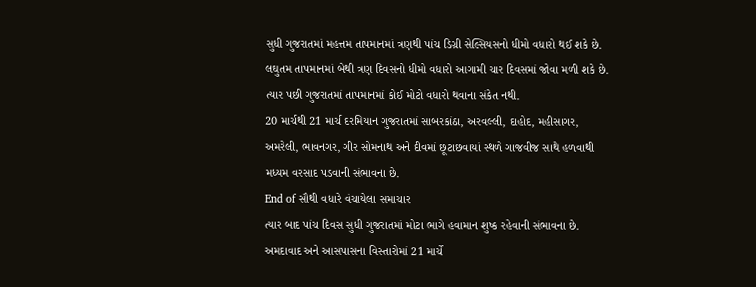સુધી ગુજરાતમાં મહત્તમ તાપમાનમાં ત્રણથી પાંચ ડિગ્રી સેલ્સિયસનો ધીમો વધારો થઈ શકે છે.
લઘુતમ તાપમાનમાં બેથી ત્રણ દિવસનો ધીમો વધારો આગામી ચાર દિવસમાં જોવા મળી શકે છે. ત્યાર પછી ગુજરાતમાં તાપમાનમાં કોઈ મોટો વધારો થવાના સંકેત નથી.
20 માર્ચથી 21 માર્ચ દરમિયાન ગુજરાતમાં સાબરકાંઠા, અરવલ્લી, દાહોદ, મહીસાગર, અમરેલી, ભાવનગર, ગીર સોમનાથ અને દીવમાં છૂટાછવાયાં સ્થળે ગાજવીજ સાથે હળવાથી મધ્યમ વરસાદ પડવાની સંભાવના છે.
End of સૌથી વધારે વંચાયેલા સમાચાર
ત્યાર બાદ પાંચ દિવસ સુધી ગુજરાતમાં મોટા ભાગે હવામાન શુષ્ક રહેવાની સંભાવના છે.
અમદાવાદ અને આસપાસના વિસ્તારોમાં 21 માર્ચે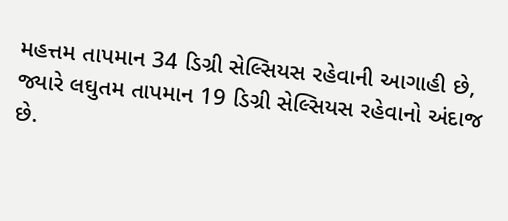મહત્તમ તાપમાન 34 ડિગ્રી સેલ્સિયસ રહેવાની આગાહી છે, જ્યારે લઘુતમ તાપમાન 19 ડિગ્રી સેલ્સિયસ રહેવાનો અંદાજ છે.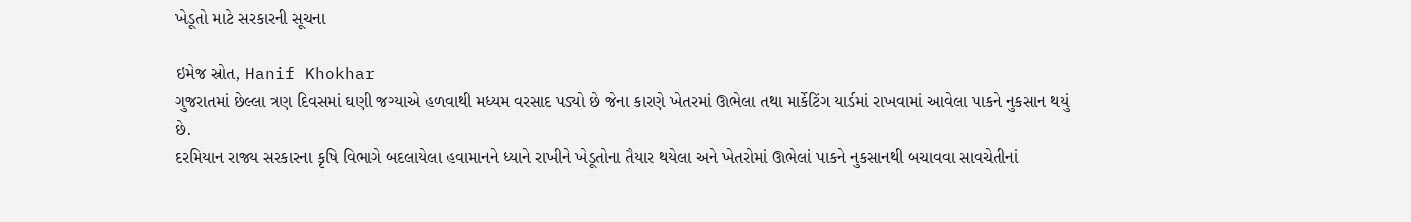ખેડૂતો માટે સરકારની સૂચના

ઇમેજ સ્રોત, Hanif Khokhar
ગુજરાતમાં છેલ્લા ત્રણ દિવસમાં ઘણી જગ્યાએ હળવાથી મધ્યમ વરસાદ પડ્યો છે જેના કારણે ખેતરમાં ઊભેલા તથા માર્કેટિંગ યાર્ડમાં રાખવામાં આવેલા પાકને નુકસાન થયું છે.
દરમિયાન રાજ્ય સરકારના કૃષિ વિભાગે બદલાયેલા હવામાનને ધ્યાને રાખીને ખેડૂતોના તૈયાર થયેલા અને ખેતરોમાં ઊભેલાં પાકને નુકસાનથી બચાવવા સાવચેતીનાં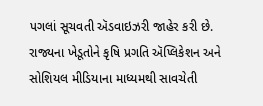પગલાં સૂચવતી ઍડવાઇઝરી જાહેર કરી છે.
રાજ્યના ખેડૂતોને કૃષિ પ્રગતિ ઍપ્લિકેશન અને સોશિયલ મીડિયાના માધ્યમથી સાવચેતી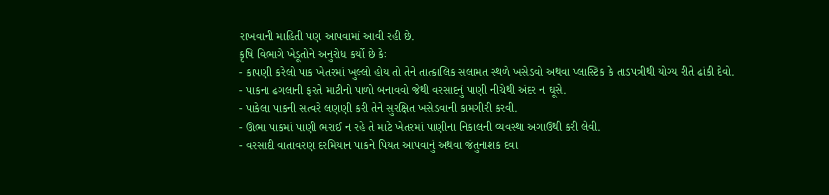રાખવાની માહિતી પણ આપવામાં આવી રહી છે.
કૃષિ વિભાગે ખેડૂતોને અનુરોધ કર્યો છે કેઃ
- કાપણી કરેલો પાક ખેતરમાં ખુલ્લો હોય તો તેને તાત્કાલિક સલામત સ્થળે ખસેડવો અથવા પ્લાસ્ટિક કે તાડપત્રીથી યોગ્ય રીતે ઢાંકી દેવો.
- પાકના ઢગલાની ફરતે માટીનો પાળો બનાવવો જેથી વરસાદનું પાણી નીચેથી અંદર ન ઘૂસે.
- પાકેલા પાકની સત્વરે લણણી કરી તેને સુરક્ષિત ખસેડવાની કામગીરી કરવી.
- ઊભા પાકમાં પાણી ભરાઈ ન રહે તે માટે ખેતરમાં પાણીના નિકાલની વ્યવસ્થા અગાઉથી કરી લેવી.
- વરસાદી વાતાવરણ દરમિયાન પાકને પિયત આપવાનું અથવા જંતુનાશક દવા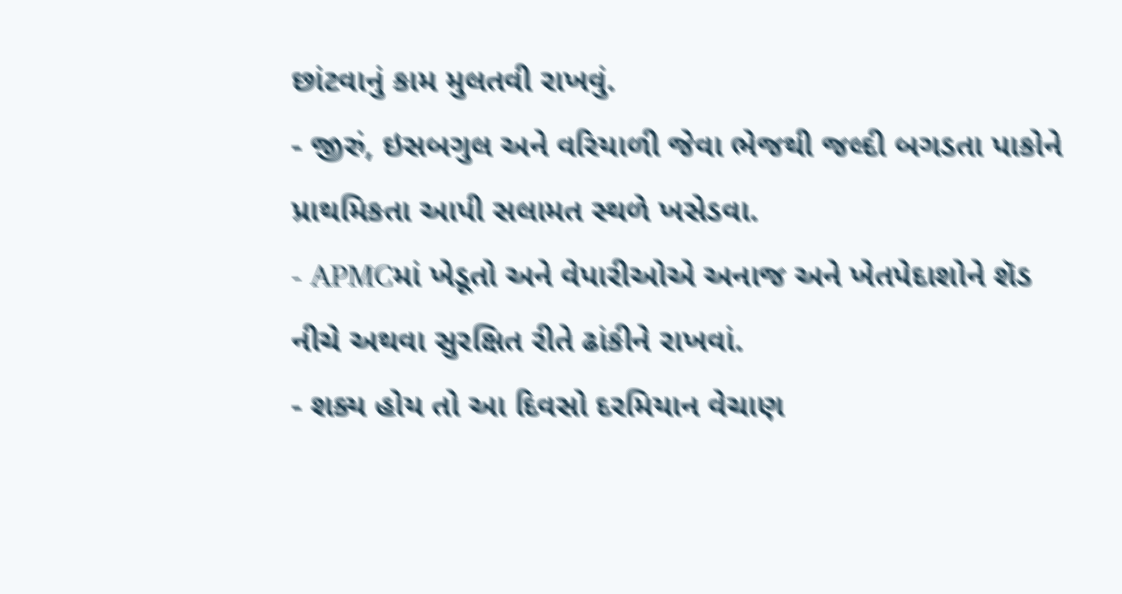છાંટવાનું કામ મુલતવી રાખવું.
- જીરું, ઇસબગુલ અને વરિયાળી જેવા ભેજથી જલ્દી બગડતા પાકોને પ્રાથમિકતા આપી સલામત સ્થળે ખસેડવા.
- APMCમાં ખેડૂતો અને વેપારીઓએ અનાજ અને ખેતપેદાશોને શૅડ નીચે અથવા સુરક્ષિત રીતે ઢાંકીને રાખવાં.
- શક્ય હોય તો આ દિવસો દરમિયાન વેચાણ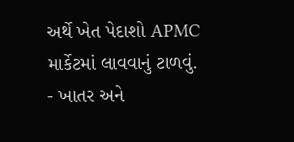અર્થે ખેત પેદાશો APMC માર્કેટમાં લાવવાનું ટાળવું.
- ખાતર અને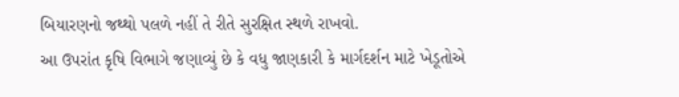બિયારણનો જથ્થો પલળે નહીં તે રીતે સુરક્ષિત સ્થળે રાખવો.
આ ઉપરાંત કૃષિ વિભાગે જણાવ્યું છે કે વધુ જાણકારી કે માર્ગદર્શન માટે ખેડૂતોએ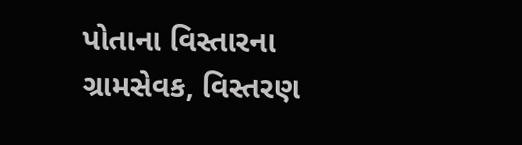પોતાના વિસ્તારના ગ્રામસેવક, વિસ્તરણ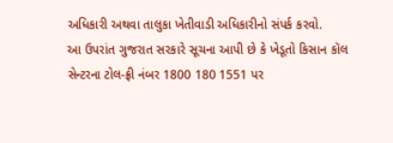અધિકારી અથવા તાલુકા ખેતીવાડી અધિકારીનો સંપર્ક કરવો.
આ ઉપરાંત ગુજરાત સરકારે સૂચના આપી છે કે ખેડૂતો કિસાન કૉલ સેન્ટરના ટોલ-ફ્રી નંબર 1800 180 1551 પર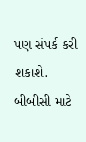પણ સંપર્ક કરી શકાશે.
બીબીસી માટે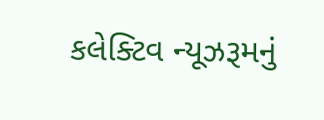કલેક્ટિવ ન્યૂઝરૂમનું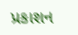પ્રકાશન